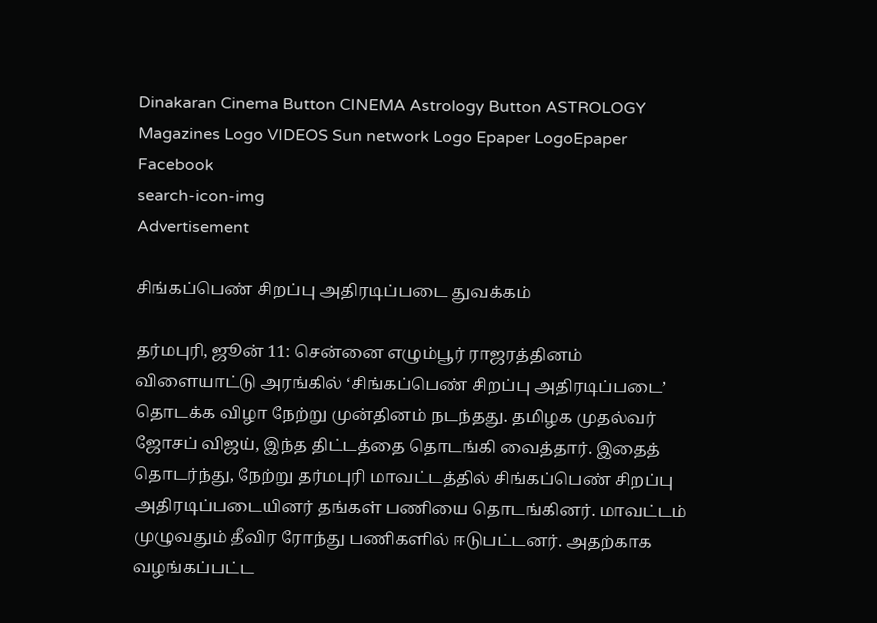Dinakaran Cinema Button CINEMA Astrology Button ASTROLOGY  Magazines Logo VIDEOS Sun network Logo Epaper LogoEpaper Facebook
search-icon-img
Advertisement

சிங்கப்பெண் சிறப்பு அதிரடிப்படை துவக்கம்

தர்மபுரி, ஜூன் 11: சென்னை எழும்பூர் ராஜரத்தினம் விளையாட்டு அரங்கில் ‘சிங்கப்பெண் சிறப்பு அதிரடிப்படை’ தொடக்க விழா நேற்று முன்தினம் நடந்தது. தமிழக முதல்வர் ஜோசப் விஜய், இந்த திட்டத்தை தொடங்கி வைத்தார். இதைத் தொடர்ந்து, நேற்று தர்மபுரி மாவட்டத்தில் சிங்கப்பெண் சிறப்பு அதிரடிப்படையினர் தங்கள் பணியை தொடங்கினர். மாவட்டம் முழுவதும் தீவிர ரோந்து பணிகளில் ஈடுபட்டனர். அதற்காக வழங்கப்பட்ட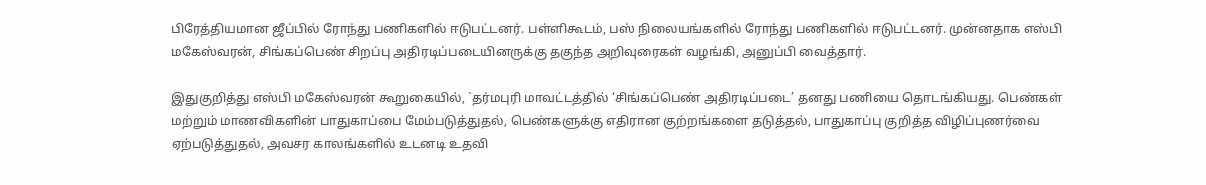பிரேத்தியமான ஜீப்பில் ரோந்து பணிகளில் ஈடுபட்டனர். பள்ளிகூடம், பஸ் நிலையங்களில் ரோந்து பணிகளில் ஈடுபட்டனர். முன்னதாக எஸ்பி மகேஸ்வரன், சிங்கப்பெண் சிறப்பு அதிரடிப்படையினருக்கு தகுந்த அறிவுரைகள் வழங்கி, அனுப்பி வைத்தார்.

இதுகுறித்து எஸ்பி மகேஸ்வரன் கூறுகையில், `தர்மபுரி மாவட்டத்தில் ‘சிங்கப்பெண் அதிரடிப்படை’ தனது பணியை தொடங்கியது. பெண்கள் மற்றும் மாணவிகளின் பாதுகாப்பை மேம்படுத்துதல், பெண்களுக்கு எதிரான குற்றங்களை தடுத்தல், பாதுகாப்பு குறித்த விழிப்புணர்வை ஏற்படுத்துதல், அவசர காலங்களில் உடனடி உதவி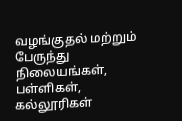வழங்குதல் மற்றும் பேருந்து நிலையங்கள், பள்ளிகள், கல்லூரிகள்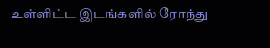உள்ளிட்ட இடங்களில் ரோந்து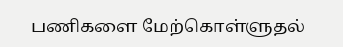பணிகளை மேற்கொள்ளுதல்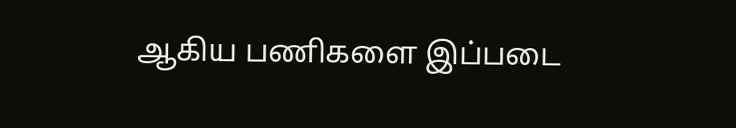ஆகிய பணிகளை இப்படை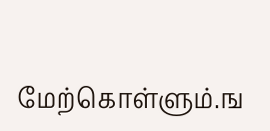மேற்கொள்ளும்.ங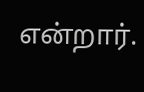என்றார்.